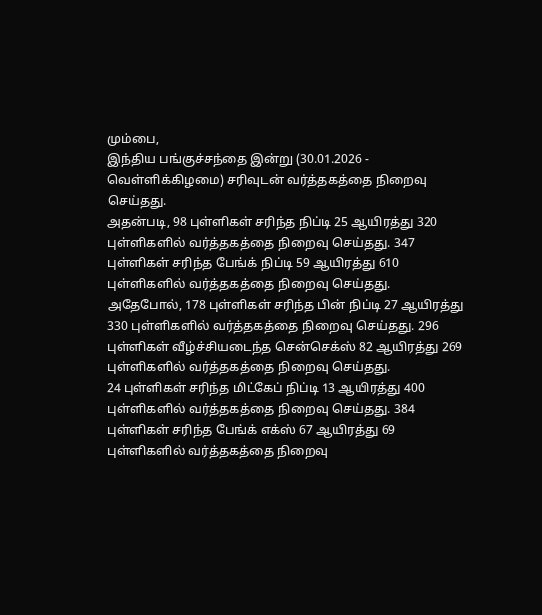மும்பை,
இந்திய பங்குச்சந்தை இன்று (30.01.2026 - வெள்ளிக்கிழமை) சரிவுடன் வர்த்தகத்தை நிறைவு செய்தது.
அதன்படி, 98 புள்ளிகள் சரிந்த நிப்டி 25 ஆயிரத்து 320 புள்ளிகளில் வர்த்தகத்தை நிறைவு செய்தது. 347 புள்ளிகள் சரிந்த பேங்க் நிப்டி 59 ஆயிரத்து 610 புள்ளிகளில் வர்த்தகத்தை நிறைவு செய்தது.
அதேபோல், 178 புள்ளிகள் சரிந்த பின் நிப்டி 27 ஆயிரத்து 330 புள்ளிகளில் வர்த்தகத்தை நிறைவு செய்தது. 296 புள்ளிகள் வீழ்ச்சியடைந்த சென்செக்ஸ் 82 ஆயிரத்து 269 புள்ளிகளில் வர்த்தகத்தை நிறைவு செய்தது.
24 புள்ளிகள் சரிந்த மிட்கேப் நிப்டி 13 ஆயிரத்து 400 புள்ளிகளில் வர்த்தகத்தை நிறைவு செய்தது. 384 புள்ளிகள் சரிந்த பேங்க் எக்ஸ் 67 ஆயிரத்து 69 புள்ளிகளில் வர்த்தகத்தை நிறைவு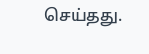செய்தது.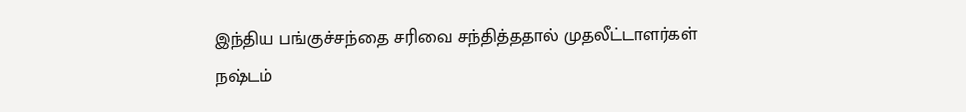இந்திய பங்குச்சந்தை சரிவை சந்தித்ததால் முதலீட்டாளர்கள் நஷ்டம்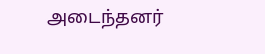அடைந்தனர்